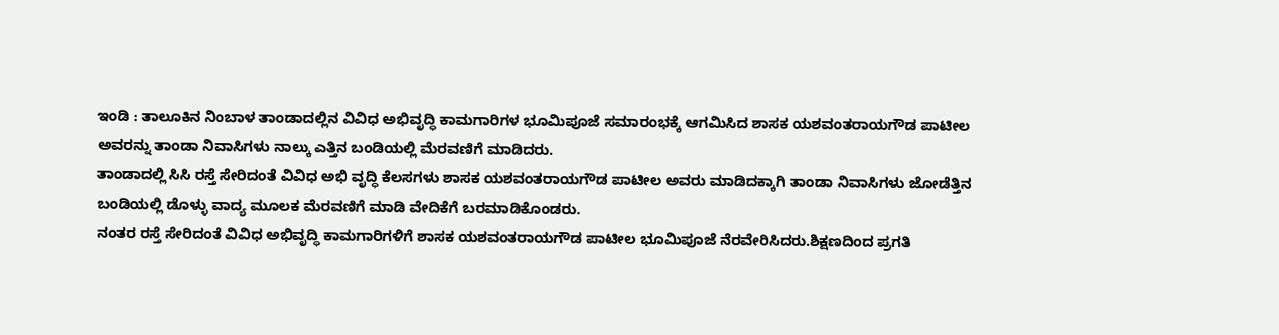ಇಂಡಿ : ತಾಲೂಕಿನ ನಿಂಬಾಳ ತಾಂಡಾದಲ್ಲಿನ ವಿವಿಧ ಅಭಿವೃದ್ಧಿ ಕಾಮಗಾರಿಗಳ ಭೂಮಿಪೂಜೆ ಸಮಾರಂಭಕ್ಕೆ ಆಗಮಿಸಿದ ಶಾಸಕ ಯಶವಂತರಾಯಗೌಡ ಪಾಟೀಲ ಅವರನ್ನು ತಾಂಡಾ ನಿವಾಸಿಗಳು ನಾಲ್ಕು ಎತ್ತಿನ ಬಂಡಿಯಲ್ಲಿ ಮೆರವಣಿಗೆ ಮಾಡಿದರು.
ತಾಂಡಾದಲ್ಲಿ ಸಿಸಿ ರಸ್ತೆ ಸೇರಿದಂತೆ ವಿವಿಧ ಅಭಿ ವೃದ್ಧಿ ಕೆಲಸಗಳು ಶಾಸಕ ಯಶವಂತರಾಯಗೌಡ ಪಾಟೀಲ ಅವರು ಮಾಡಿದಕ್ಕಾಗಿ ತಾಂಡಾ ನಿವಾಸಿಗಳು ಜೋಡೆತ್ತಿನ ಬಂಡಿಯಲ್ಲಿ ಡೊಳ್ಳು ವಾದ್ಯ ಮೂಲಕ ಮೆರವಣಿಗೆ ಮಾಡಿ ವೇದಿಕೆಗೆ ಬರಮಾಡಿಕೊಂಡರು.
ನಂತರ ರಸ್ತೆ ಸೇರಿದಂತೆ ವಿವಿಧ ಅಭಿವೃದ್ಧಿ ಕಾಮಗಾರಿಗಳಿಗೆ ಶಾಸಕ ಯಶವಂತರಾಯಗೌಡ ಪಾಟೀಲ ಭೂಮಿಪೂಜೆ ನೆರವೇರಿಸಿದರು.ಶಿಕ್ಷಣದಿಂದ ಪ್ರಗತಿ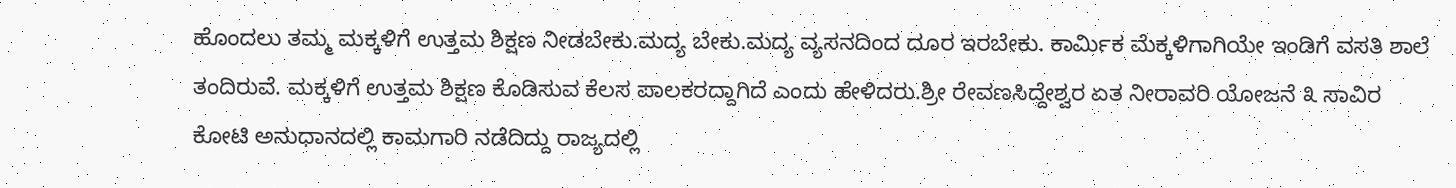ಹೊಂದಲು ತಮ್ಮ ಮಕ್ಕಳಿಗೆ ಉತ್ತಮ ಶಿಕ್ಷಣ ನೀಡಬೇಕು.ಮದ್ಯ ಬೇಕು.ಮದ್ಯ ವ್ಯಸನದಿಂದ ದೂರ ಇರಬೇಕು. ಕಾರ್ಮಿಕ ಮೆಕ್ಕಳಿಗಾಗಿಯೇ ಇಂಡಿಗೆ ವಸತಿ ಶಾಲೆ ತಂದಿರುವೆ. ಮಕ್ಕಳಿಗೆ ಉತ್ತಮ ಶಿಕ್ಷಣ ಕೊಡಿಸುವ ಕೆಲಸ ಪಾಲಕರದ್ದಾಗಿದೆ ಎಂದು ಹೇಳಿದರು.ಶ್ರೀ ರೇವಣಸಿದ್ದೇಶ್ವರ ಏತ ನೀರಾವರಿ ಯೋಜನೆ ೩ ಸಾವಿರ ಕೋಟಿ ಅನುಧಾನದಲ್ಲಿ ಕಾಮಗಾರಿ ನಡೆದಿದ್ದು ರಾಜ್ಯದಲ್ಲಿ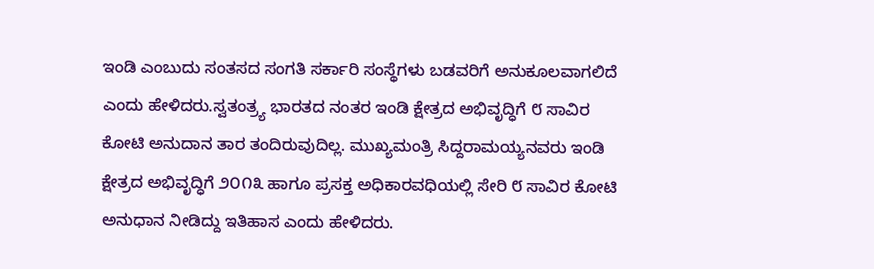ಇಂಡಿ ಎಂಬುದು ಸಂತಸದ ಸಂಗತಿ ಸರ್ಕಾರಿ ಸಂಸ್ಥೆಗಳು ಬಡವರಿಗೆ ಅನುಕೂಲವಾಗಲಿದೆ ಎಂದು ಹೇಳಿದರು.ಸ್ವತಂತ್ರ್ಯ ಭಾರತದ ನಂತರ ಇಂಡಿ ಕ್ಷೇತ್ರದ ಅಭಿವೃದ್ಧಿಗೆ ೮ ಸಾವಿರ ಕೋಟಿ ಅನುದಾನ ತಾರ ತಂದಿರುವುದಿಲ್ಲ. ಮುಖ್ಯಮಂತ್ರಿ ಸಿದ್ದರಾಮಯ್ಯನವರು ಇಂಡಿ ಕ್ಷೇತ್ರದ ಅಭಿವೃದ್ಧಿಗೆ ೨೦೧೩ ಹಾಗೂ ಪ್ರಸಕ್ತ ಅಧಿಕಾರವಧಿಯಲ್ಲಿ ಸೇರಿ ೮ ಸಾವಿರ ಕೋಟಿ ಅನುಧಾನ ನೀಡಿದ್ದು ಇತಿಹಾಸ ಎಂದು ಹೇಳಿದರು.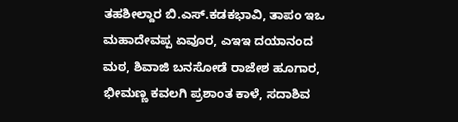ತಹಶೀಲ್ದಾರ ಬಿ.ಎಸ್.ಕಡಕಭಾವಿ, ತಾಪಂ ಇಒ ಮಹಾದೇವಪ್ಪ ಏವೂರ, ಎಇಇ ದಯಾನಂದ ಮಠ, ಶಿವಾಜಿ ಬನಸೋಡೆ ರಾಜೇಶ ಹೂಗಾರ, ಭೀಮಣ್ಣ ಕವಲಗಿ ಪ್ರಶಾಂತ ಕಾಳೆ, ಸದಾಶಿವ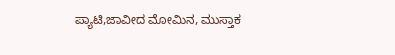ಪ್ಯಾಟಿ,ಜಾವೀದ ಮೋಮಿನ, ಮುಸ್ತಾಕ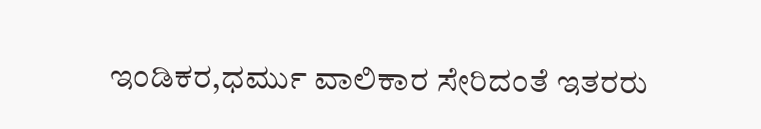ಇಂಡಿಕರ,ಧರ್ಮು ವಾಲಿಕಾರ ಸೇರಿದಂತೆ ಇತರರು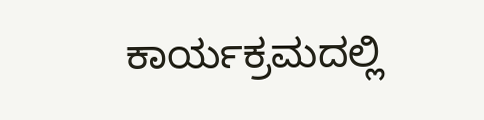ಕಾರ್ಯಕ್ರಮದಲ್ಲಿ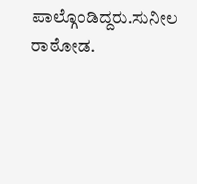ಪಾಲ್ಗೊಂಡಿದ್ದರು.ಸುನೀಲ ರಾಠೋಡ.